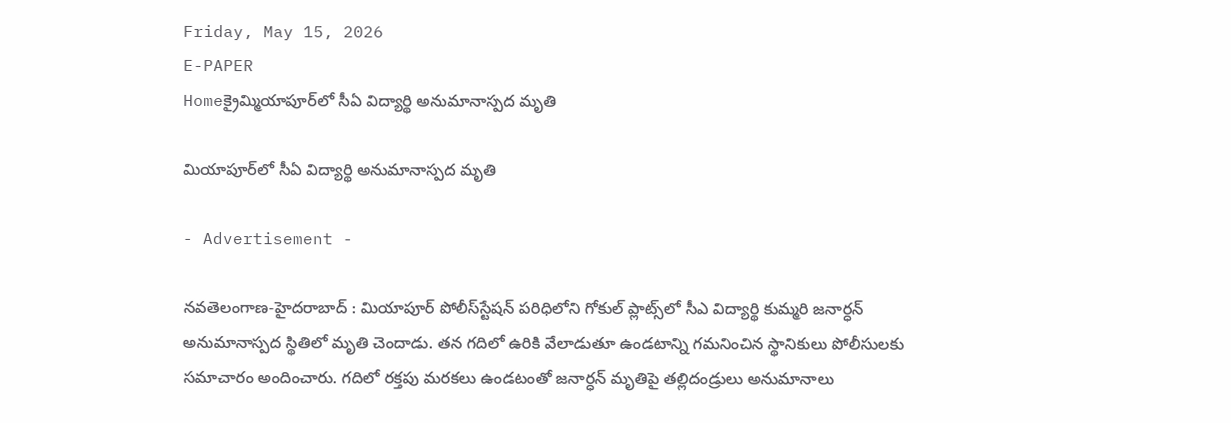Friday, May 15, 2026
E-PAPER
Homeక్రైమ్మియాపూర్‌లో సీఏ విద్యార్థి అనుమానాస్పద మృతి

మియాపూర్‌లో సీఏ విద్యార్థి అనుమానాస్పద మృతి

- Advertisement -

న‌వ‌తెలంగాణ‌-హైద‌రాబాద్ : మియాపూర్‌ పోలీస్‌స్టేషన్‌ పరిధిలోని గోకుల్‌ ప్లాట్స్‌లో సీఎ విద్యార్థి కుమ్మరి జనార్ధన్‌ అనుమానాస్పద స్థితిలో మృతి చెందాడు. తన గదిలో ఉరికి వేలాడుతూ ఉండటాన్ని గమనించిన స్థానికులు పోలీసులకు సమాచారం అందించారు. గదిలో రక్తపు మరకలు ఉండటంతో జనార్ధన్‌ మృతిపై తల్లిదండ్రులు అనుమానాలు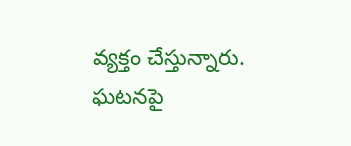వ్యక్తం చేస్తున్నారు. ఘటనపై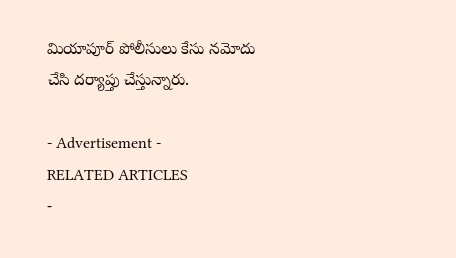మియాపూర్‌ పోలీసులు కేసు నమోదు చేసి దర్యాప్తు చేస్తున్నారు.

- Advertisement -
RELATED ARTICLES
-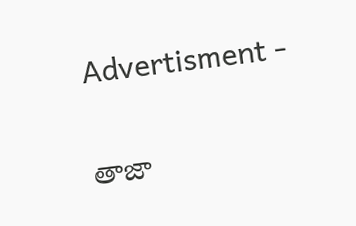Advertisment -

తాజా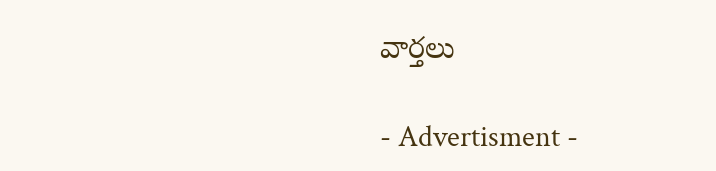వార్తలు

- Advertisment -